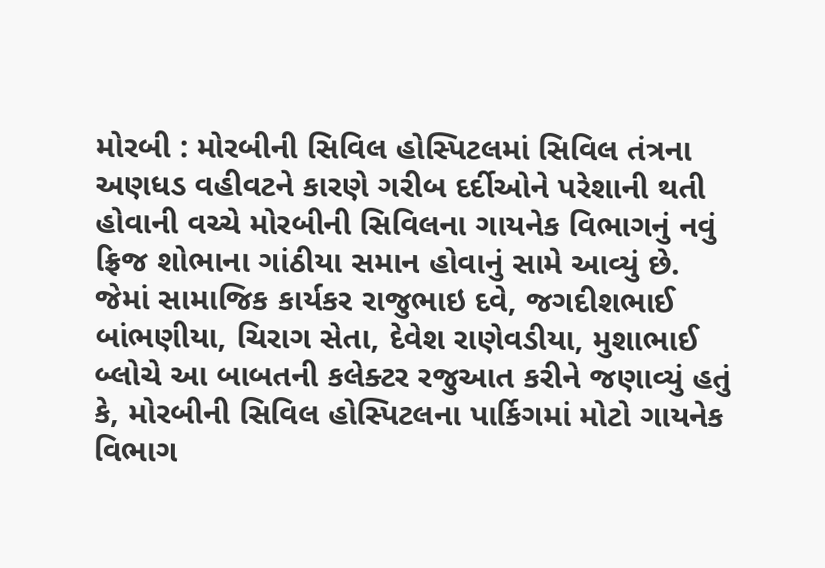મોરબી : મોરબીની સિવિલ હોસ્પિટલમાં સિવિલ તંત્રના અણધડ વહીવટને કારણે ગરીબ દર્દીઓને પરેશાની થતી હોવાની વચ્ચે મોરબીની સિવિલના ગાયનેક વિભાગનું નવું ફ્રિજ શોભાના ગાંઠીયા સમાન હોવાનું સામે આવ્યું છે. જેમાં સામાજિક કાર્યકર રાજુભાઇ દવે, જગદીશભાઈ બાંભણીયા, ચિરાગ સેતા, દેવેશ રાણેવડીયા, મુશાભાઈ બ્લોચે આ બાબતની કલેક્ટર રજુઆત કરીને જણાવ્યું હતું કે, મોરબીની સિવિલ હોસ્પિટલના પાર્કિગમાં મોટો ગાયનેક વિભાગ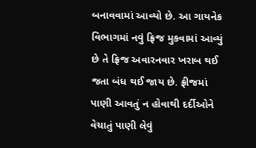બનાવવામાં આવ્યો છે. આ ગાયનેક વિભાગમાં નવું ફ્રિજ મુકવામાં આવ્યું છે તે ફ્રિજ અવારનવાર ખરાબ થઈ જતા બંધ થઈ જાય છે. ફ્રીજમાં પાણી આવતું ન હોવાથી દર્દીઓને વેચાતું પાણી લેવું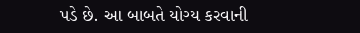પડે છે. આ બાબતે યોગ્ય કરવાની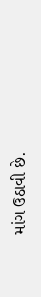માંગ ઉઠાવી છે.